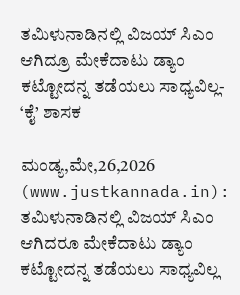ತಮಿಳುನಾಡಿನಲ್ಲಿ ವಿಜಯ್ ಸಿಎಂ ಆಗಿದ್ರೂ ಮೇಕೆದಾಟು ಡ್ಯಾಂ ಕಟ್ಟೋದನ್ನ ತಡೆಯಲು ಸಾಧ್ಯವಿಲ್ಲ- ‘ಕೈ’ ಶಾಸಕ

ಮಂಡ್ಯ,ಮೇ,26,2026 (www.justkannada.in): ತಮಿಳುನಾಡಿನಲ್ಲಿ ವಿಜಯ್ ಸಿಎಂ ಆಗಿದರೂ ಮೇಕೆದಾಟು ಡ್ಯಾಂ ಕಟ್ಟೋದನ್ನ ತಡೆಯಲು ಸಾಧ್ಯವಿಲ್ಲ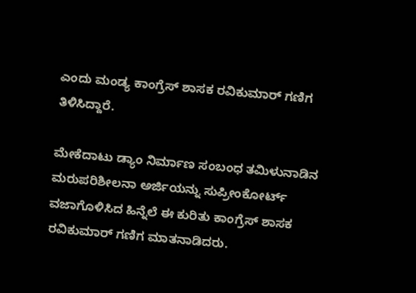ಎಂದು ಮಂಡ್ಯ ಕಾಂಗ್ರೆಸ್ ಶಾಸಕ ರವಿಕುಮಾರ್ ಗಣಿಗ ತಿಳಿಸಿದ್ದಾರೆ.

ಮೇಕೆದಾಟು ಡ್ಯಾಂ ನಿರ್ಮಾಣ ಸಂಬಂಧ ತಮಿಳುನಾಡಿನ ಮರುಪರಿಶೀಲನಾ ಅರ್ಜಿಯನ್ನು ಸುಪ್ರೀಂಕೋರ್ಟ್ ವಜಾಗೊಳಿಸಿದ ಹಿನ್ನೆಲೆ ಈ ಕುರಿತು ಕಾಂಗ್ರೆಸ್ ಶಾಸಕ ರವಿಕುಮಾರ್ ಗಣಿಗ ಮಾತನಾಡಿದರು.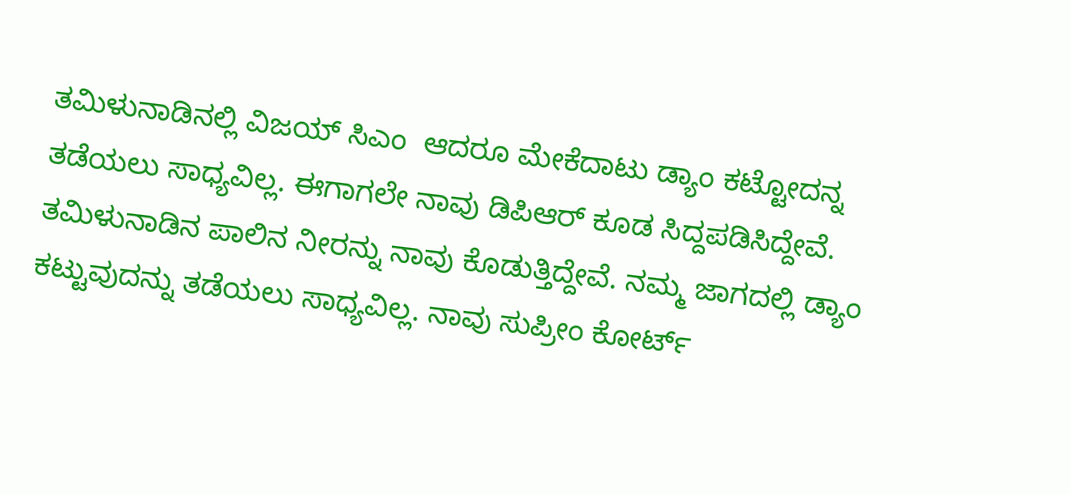ತಮಿಳುನಾಡಿನಲ್ಲಿ ವಿಜಯ್ ಸಿಎಂ  ಆದರೂ ಮೇಕೆದಾಟು ಡ್ಯಾಂ ಕಟ್ಟೋದನ್ನ ತಡೆಯಲು ಸಾಧ್ಯವಿಲ್ಲ. ಈಗಾಗಲೇ ನಾವು ಡಿಪಿಆರ್ ಕೂಡ ಸಿದ್ದಪಡಿಸಿದ್ದೇವೆ.  ತಮಿಳುನಾಡಿನ ಪಾಲಿನ ನೀರನ್ನು ನಾವು ಕೊಡುತ್ತಿದ್ದೇವೆ. ನಮ್ಮ ಜಾಗದಲ್ಲಿ ಡ್ಯಾಂ ಕಟ್ಟುವುದನ್ನು ತಡೆಯಲು ಸಾಧ್ಯವಿಲ್ಲ. ನಾವು ಸುಪ್ರೀಂ ಕೋರ್ಟ್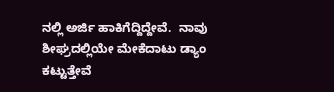ನಲ್ಲಿ ಅರ್ಜಿ ಹಾಕಿಗೆದ್ದಿದ್ದೇವೆ.  ನಾವು ಶೀಘ್ರದಲ್ಲಿಯೇ ಮೇಕೆದಾಟು ಡ್ಯಾಂ ಕಟ್ಟುತ್ತೇವೆ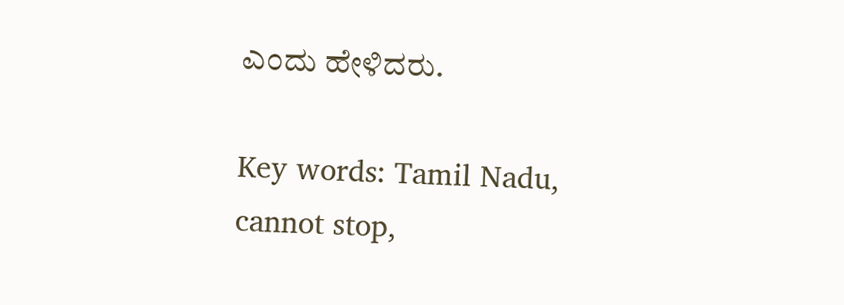ಎಂದು ಹೇಳಿದರು.

Key words: Tamil Nadu, cannot stop,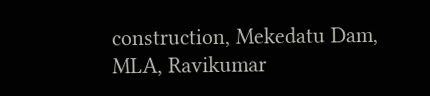construction, Mekedatu Dam, MLA, Ravikumar